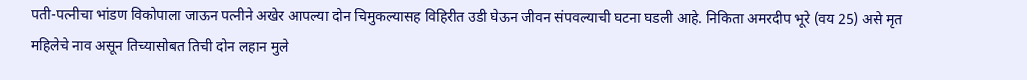पती-पत्नीचा भांडण विकोपाला जाऊन पत्नीने अखेर आपल्या दोन चिमुकल्यासह विहिरीत उडी घेऊन जीवन संपवल्याची घटना घडली आहे. निकिता अमरदीप भूरे (वय 25) असे मृत महिलेचे नाव असून तिच्यासोबत तिची दोन लहान मुले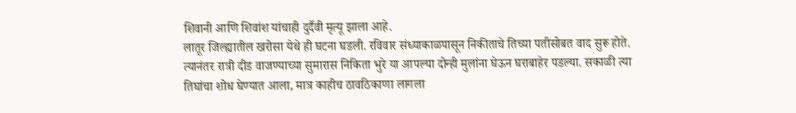शिवानी आणि शिवांश यांचाही दुर्दैवी मृत्यू झाला आहे.
लातूर जिल्ह्यातील खरोसा येथे ही घटना घडली. रविवार संध्याकाळपासून निकीताचे तिच्या पतीसोबत वाद सुरू होते. त्यानंतर रात्री दीड वाजण्याच्या सुमारास निकिता भुरे या आपल्या दोन्ही मुलांना घेऊन घराबाहेर पडल्या. सकाळी त्या तिघांचा शोध घेण्यात आला, मात्र काहीच ठावठिकाणा लागला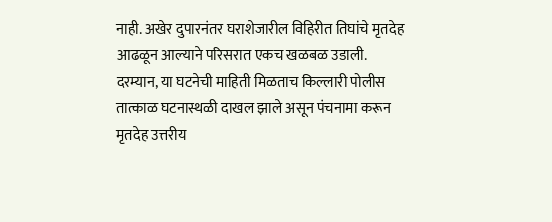नाही. अखेर दुपारनंतर घराशेजारील विहिरीत तिघांचे मृतदेह आढळून आल्याने परिसरात एकच खळबळ उडाली.
दरम्यान, या घटनेची माहिती मिळताच किल्लारी पोलीस तात्काळ घटनास्थळी दाखल झाले असून पंचनामा करून मृतदेह उत्तरीय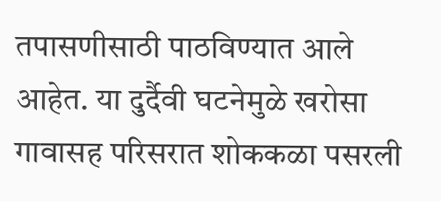तपासणीसाठी पाठविण्यात आले आहेत. या दुर्दैवी घटनेमुळे खरोसा गावासह परिसरात शोककळा पसरली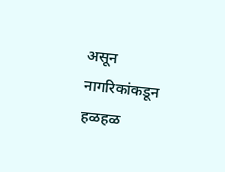असून नागरिकांकडून हळहळ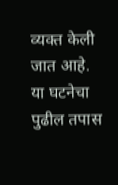व्यक्त केली जात आहे. या घटनेचा पुढील तपास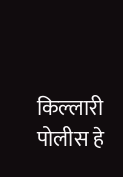किल्लारी पोलीस हे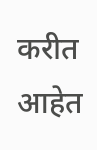करीत आहेत